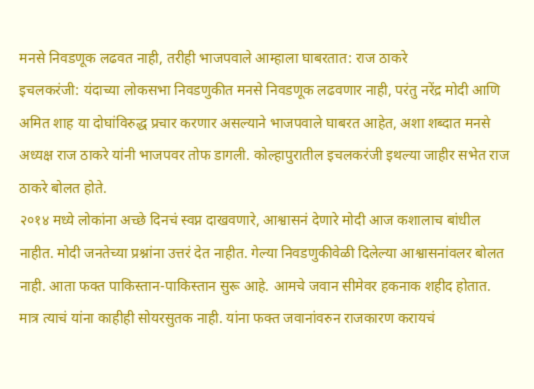मनसे निवडणूक लढवत नाही, तरीही भाजपवाले आम्हाला घाबरतात: राज ठाकरे
इचलकरंजी: यंदाच्या लोकसभा निवडणुकीत मनसे निवडणूक लढवणार नाही, परंतु नरेंद्र मोदी आणि अमित शाह या दोघांविरुद्ध प्रचार करणार असल्याने भाजपवाले घाबरत आहेत, अशा शब्दात मनसे अध्यक्ष राज ठाकरे यांनी भाजपवर तोफ डागली. कोल्हापुरातील इचलकरंजी इथल्या जाहीर सभेत राज ठाकरे बोलत होते.
२०१४ मध्ये लोकांना अच्छे दिनचं स्वप्न दाखवणारे, आश्वासनं देणारे मोदी आज कशालाच बांधील नाहीत. मोदी जनतेच्या प्रश्नांना उत्तरं देत नाहीत. गेल्या निवडणुकीवेळी दिलेल्या आश्वासनांवलर बोलत नाही. आता फक्त पाकिस्तान-पाकिस्तान सुरू आहे. आमचे जवान सीमेवर हकनाक शहीद होतात. मात्र त्याचं यांना काहीही सोयरसुतक नाही. यांना फक्त जवानांवरुन राजकारण करायचं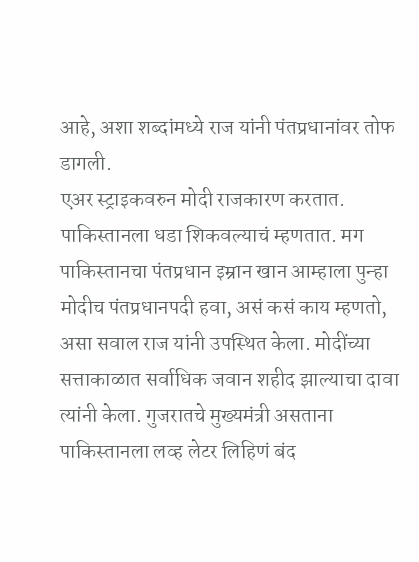आहे, अशा शब्दांमध्ये राज यांनी पंतप्रधानांवर तोफ डागली.
एअर स्ट्राइकवरुन मोदी राजकारण करतात. पाकिस्तानला धडा शिकवल्याचं म्हणतात. मग पाकिस्तानचा पंतप्रधान इम्रान खान आम्हाला पुन्हा मोदीच पंतप्रधानपदी हवा, असं कसं काय म्हणतो, असा सवाल राज यांनी उपस्थित केला. मोदींच्या सत्ताकाळात सर्वाधिक जवान शहीद झाल्याचा दावा त्यांनी केला. गुजरातचे मुख्यमंत्री असताना पाकिस्तानला लव्ह लेटर लिहिणं बंद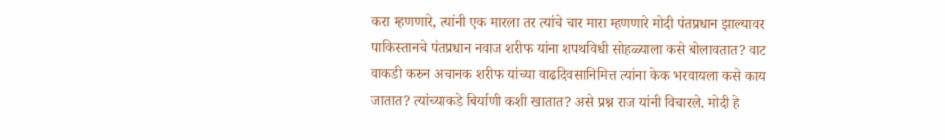करा म्हणणारे, त्यांनी एक मारला तर त्यांचे चार मारा म्हणणारे मोदी पंतप्रधान झाल्यावर पाकिस्तानचे पंतप्रधान नवाज शरीफ यांना शपथविधी सोहळ्याला कसे बोलावतात? वाट वाकडी करुन अचानक शरीफ यांच्या वाढदिवसानिमित्त त्यांना केक भरवायला कसे काय जातात? त्यांच्याकडे बिर्याणी कशी खातात? असे प्रश्न राज यांनी विचारले. मोदी हे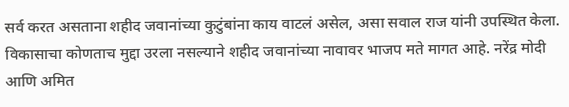सर्व करत असताना शहीद जवानांच्या कुटुंबांना काय वाटलं असेल, असा सवाल राज यांनी उपस्थित केला.
विकासाचा कोणताच मुद्दा उरला नसल्याने शहीद जवानांच्या नावावर भाजप मते मागत आहे. नरेंद्र मोदी आणि अमित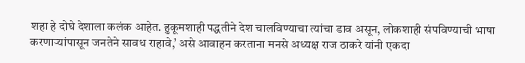शहा हे दोघे देशाला कलंक आहेत. हुकूमशाही पद्धतीने देश चालविण्याचा त्यांचा डाव असून, लोकशाही संपविण्याची भाषा करणाऱ्यांपासून जनतेने सावध राहावे,’ असे आवाहन करताना मनसे अध्यक्ष राज ठाकरे यांनी एकदा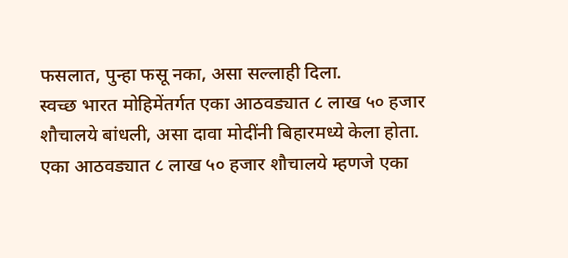फसलात, पुन्हा फसू नका, असा सल्लाही दिला.
स्वच्छ भारत मोहिमेंतर्गत एका आठवड्यात ८ लाख ५० हजार शौचालये बांधली, असा दावा मोदींनी बिहारमध्ये केला होता. एका आठवड्यात ८ लाख ५० हजार शौचालये म्हणजे एका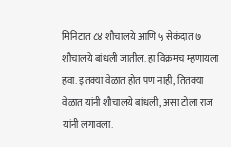मिनिटात ८४ शौचालये आणि ५ सेकंदात ७ शौचालये बांधली जातील. हा विक्रमच म्हणायला हवा. इतक्या वेळात होत पण नाही, तितक्या वेळात यांनी शौचालये बांधली, असा टोला राज यांनी लगावला.